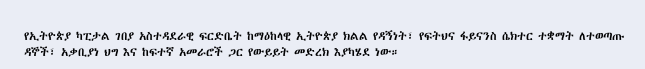የኢትዮጵያ ካፒታል ገበያ አስተዳደራዊ ፍርድቤት ከማዕከላዊ ኢትዮጵያ ክልል የዳኝነት፣ የፍትህና ፋይናንስ ሴክተር ተቋማት ለተወጣጡ ዳኞች፣ አቃቢያነ ህግ እና ከፍተኛ አመራሮች ጋር የውይይት መድረክ እያካሄደ ነው።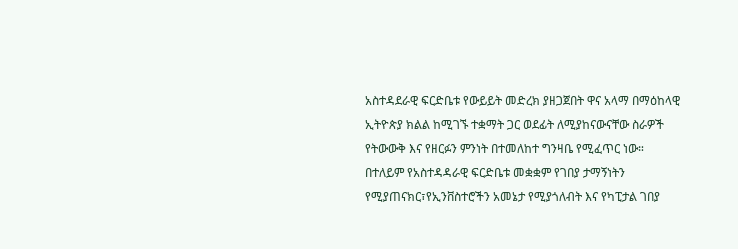አስተዳደራዊ ፍርድቤቱ የውይይት መድረክ ያዘጋጀበት ዋና አላማ በማዕከላዊ ኢትዮጵያ ክልል ከሚገኙ ተቋማት ጋር ወደፊት ለሚያከናውናቸው ስራዎች የትውውቅ እና የዘርፉን ምንነት በተመለከተ ግንዛቤ የሚፈጥር ነው።
በተለይም የአስተዳዳራዊ ፍርድቤቱ መቋቋም የገበያ ታማኝነትን የሚያጠናክር፣የኢንቨስተሮችን አመኔታ የሚያጎለብት እና የካፒታል ገበያ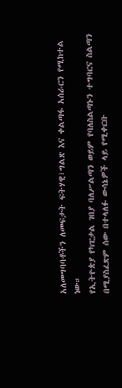አለመግባባቶችን ለመፍታት ፍትሃዊ፣ግልጽ እና ቀልጣፋ አሰራርን የሚከተል ነው።
የኢትዮጵያ የካፒታል ገበያ ባለሥልጣን ወይም የባለስልጣኑን ተግባርና ስልጣን በሚያስፈጽም ሰው በተላለፉ ውሳኔዎች ላይ የሚቀርቡ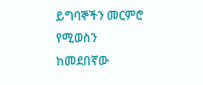ይግባኞችን መርምሮ የሚወስን ከመደበኛው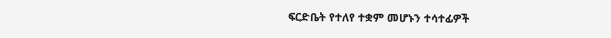ፍርድቤት የተለየ ተቋም መሆኑን ተሳተፊዎች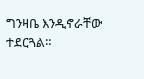ግንዛቤ እንዲኖራቸው ተደርጓል።